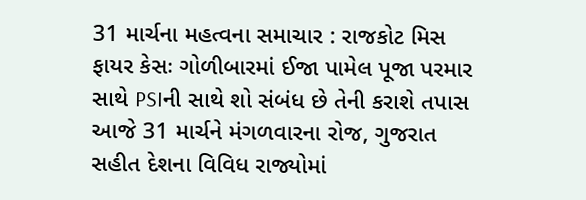31 માર્ચના મહત્વના સમાચાર : રાજકોટ મિસ ફાયર કેસઃ ગોળીબારમાં ઈજા પામેલ પૂજા પરમાર સાથે PSIની સાથે શો સંબંધ છે તેની કરાશે તપાસ
આજે 31 માર્ચને મંગળવારના રોજ, ગુજરાત સહીત દેશના વિવિધ રાજ્યોમાં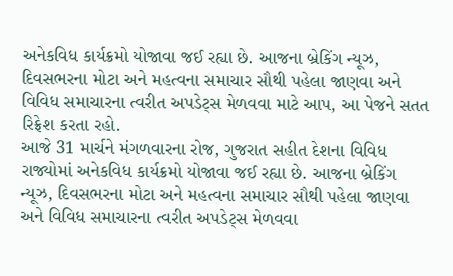અનેકવિધ કાર્યક્રમો યોજાવા જઈ રહ્યા છે. આજના બ્રેકિંગ ન્યૂઝ, દિવસભરના મોટા અને મહત્વના સમાચાર સૌથી પહેલા જાણવા અને વિવિધ સમાચારના ત્વરીત અપડેટ્સ મેળવવા માટે આપ, આ પેજને સતત રિફ્રેશ કરતા રહો.
આજે 31 માર્ચને મંગળવારના રોજ, ગુજરાત સહીત દેશના વિવિધ રાજ્યોમાં અનેકવિધ કાર્યક્રમો યોજાવા જઈ રહ્યા છે. આજના બ્રેકિંગ ન્યૂઝ, દિવસભરના મોટા અને મહત્વના સમાચાર સૌથી પહેલા જાણવા અને વિવિધ સમાચારના ત્વરીત અપડેટ્સ મેળવવા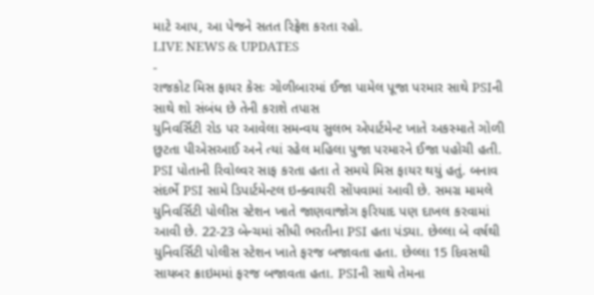માટે આપ, આ પેજને સતત રિફ્રેશ કરતા રહો.
LIVE NEWS & UPDATES
-
રાજકોટ મિસ ફાયર કેસઃ ગોળીબારમાં ઈજા પામેલ પૂજા પરમાર સાથે PSIની સાથે શો સંબંધ છે તેની કરાશે તપાસ
યુનિવર્સિટી રોડ પર આવેલા સમન્વય સુલભ એપાર્ટમેન્ટ ખાતે અકસ્માતે ગોળી છુટતા પીએસઆઈ અને ત્યાં રહેલ મહિલા પુજા પરમારને ઈજા પહોચી હતી. PSI પોતાની રિવોલ્વર સાફ કરતા હતા તે સમયે મિસ ફાયર થયું હતું. બનાવ સંદર્ભે PSI સામે ડિપાર્ટમેન્ટલ ઇન્ક્વાયરી સોંપવામાં આવી છે. સમગ્ર મામલે યુનિવર્સિટી પોલીસ સ્ટેશન ખાતે જાણવાજોગ ફરિયાદ પણ દાખલ કરવામાં આવી છે. 22-23 બેન્ચમાં સીધી ભરતીના PSI હતા પંડ્યા. છેલ્લા બે વર્ષથી યુનિવર્સિટી પોલીસ સ્ટેશન ખાતે ફરજ બજાવતા હતા. છેલ્લા 15 દિવસથી સાયબર ક્રાઇમમાં ફરજ બજાવતા હતા. PSIની સાથે તેમના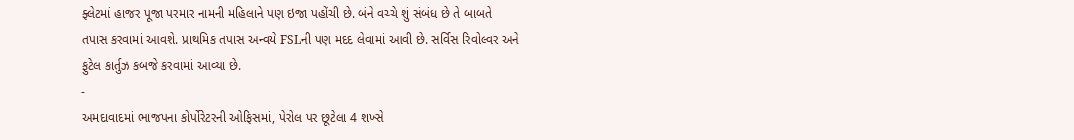ફ્લેટમાં હાજર પૂજા પરમાર નામની મહિલાને પણ ઇજા પહોંચી છે. બંને વચ્ચે શું સંબંધ છે તે બાબતે તપાસ કરવામાં આવશે. પ્રાથમિક તપાસ અન્વયે FSLની પણ મદદ લેવામાં આવી છે. સર્વિસ રિવોલ્વર અને ફુટેલ કાર્તુઝ કબજે કરવામાં આવ્યા છે.
-
અમદાવાદમાં ભાજપના કોર્પોરેટરની ઓફિસમાં, પેરોલ પર છૂટેલા 4 શખ્સે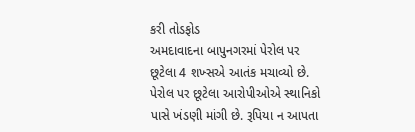કરી તોડફોડ
અમદાવાદના બાપુનગરમાં પેરોલ પર છૂટેલા 4 શખ્સએ આતંક મચાવ્યો છે. પેરોલ પર છૂટેલા આરોપીઓએ સ્થાનિકો પાસે ખંડણી માંગી છે. રૂપિયા ન આપતા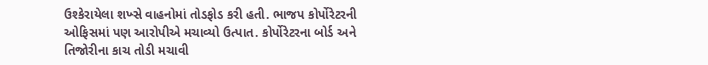ઉશ્કેરાયેલા શખ્સે વાહનોમાં તોડફોડ કરી હતી. ભાજપ કોર્પોરેટરની ઓફિસમાં પણ આરોપીએ મચાવ્યો ઉત્પાત. કોર્પોરેટરના બોર્ડ અને તિજોરીના કાચ તોડી મચાવી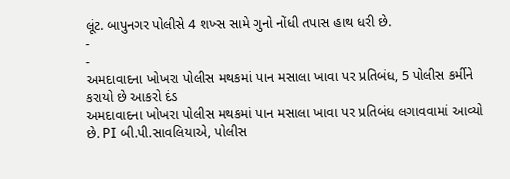લૂંટ. બાપુનગર પોલીસે 4 શખ્સ સામે ગુનો નોંધી તપાસ હાથ ધરી છે.
-
-
અમદાવાદના ખોખરા પોલીસ મથકમાં પાન મસાલા ખાવા પર પ્રતિબંધ, 5 પોલીસ કર્મીને કરાયો છે આકરો દંડ
અમદાવાદના ખોખરા પોલીસ મથકમાં પાન મસાલા ખાવા પર પ્રતિબંધ લગાવવામાં આવ્યો છે. PI બી.પી.સાવલિયાએ, પોલીસ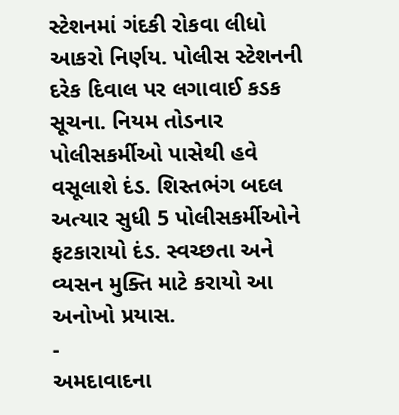સ્ટેશનમાં ગંદકી રોકવા લીધો આકરો નિર્ણય. પોલીસ સ્ટેશનની દરેક દિવાલ પર લગાવાઈ કડક સૂચના. નિયમ તોડનાર પોલીસકર્મીઓ પાસેથી હવે વસૂલાશે દંડ. શિસ્તભંગ બદલ અત્યાર સુધી 5 પોલીસકર્મીઓને ફટકારાયો દંડ. સ્વચ્છતા અને વ્યસન મુક્તિ માટે કરાયો આ અનોખો પ્રયાસ.
-
અમદાવાદના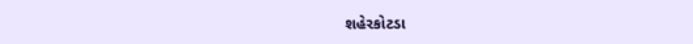શહેરકોટડા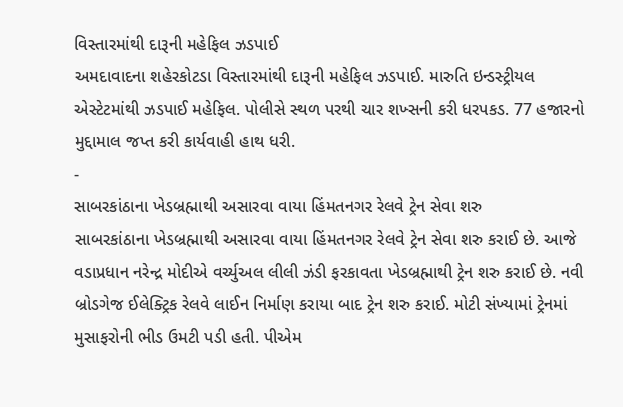વિસ્તારમાંથી દારૂની મહેફિલ ઝડપાઈ
અમદાવાદના શહેરકોટડા વિસ્તારમાંથી દારૂની મહેફિલ ઝડપાઈ. મારુતિ ઇન્ડસ્ટ્રીયલ એસ્ટેટમાંથી ઝડપાઈ મહેફિલ. પોલીસે સ્થળ પરથી ચાર શખ્સની કરી ધરપકડ. 77 હજારનો મુદ્દામાલ જપ્ત કરી કાર્યવાહી હાથ ધરી.
-
સાબરકાંઠાના ખેડબ્રહ્માથી અસારવા વાયા હિંમતનગર રેલવે ટ્રેન સેવા શરુ
સાબરકાંઠાના ખેડબ્રહ્માથી અસારવા વાયા હિંમતનગર રેલવે ટ્રેન સેવા શરુ કરાઈ છે. આજે વડાપ્રધાન નરેન્દ્ર મોદીએ વર્ચ્યુઅલ લીલી ઝંડી ફરકાવતા ખેડબ્રહ્માથી ટ્રેન શરુ કરાઈ છે. નવી બ્રોડગેજ ઈલેક્ટ્રિક રેલવે લાઈન નિર્માણ કરાયા બાદ ટ્રેન શરુ કરાઈ. મોટી સંખ્યામાં ટ્રેનમાં મુસાફરોની ભીડ ઉમટી પડી હતી. પીએમ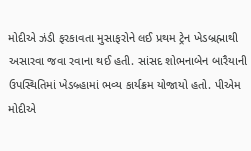મોદીએ ઝંડી ફરકાવતા મુસાફરોને લઈ પ્રથમ ટ્રેન ખેડબ્રહ્માથી અસારવા જવા રવાના થઈ હતી. સાંસદ શોભનાબેન બારૈયાની ઉપસ્થિતિમાં ખેડબ્ર્હામાં ભવ્ય કાર્યક્રમ યોજાયો હતો. પીએમ મોદીએ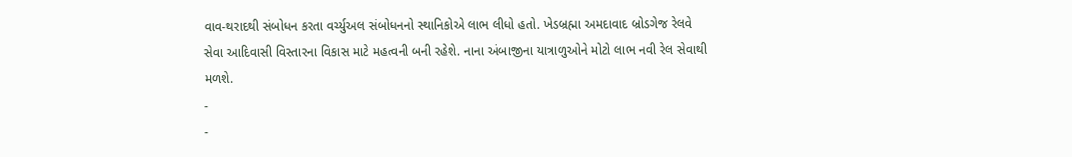વાવ-થરાદથી સંબોધન કરતા વર્ચ્યુઅલ સંબોધનનો સ્થાનિકોએ લાભ લીધો હતો. ખેડબ્રહ્મા અમદાવાદ બ્રોડગેજ રેલવે સેવા આદિવાસી વિસ્તારના વિકાસ માટે મહત્વની બની રહેશે. નાના અંબાજીના યાત્રાળુઓને મોટો લાભ નવી રેલ સેવાથી મળશે.
-
-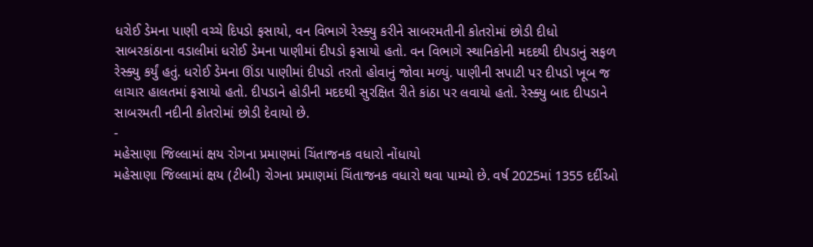ધરોઈ ડેમના પાણી વચ્ચે દિપડો ફસાયો, વન વિભાગે રેસ્ક્યુ કરીને સાબરમતીની કોતરોમાં છોડી દીધો
સાબરકાંઠાના વડાલીમાં ધરોઈ ડેમના પાણીમાં દીપડો ફસાયો હતો. વન વિભાગે સ્થાનિકોની મદદથી દીપડાનું સફળ રેસ્ક્યુ કર્યું હતું. ધરોઈ ડેમના ઊંડા પાણીમાં દીપડો તરતો હોવાનું જોવા મળ્યું. પાણીની સપાટી પર દીપડો ખૂબ જ લાચાર હાલતમાં ફસાયો હતો. દીપડાને હોડીની મદદથી સુરક્ષિત રીતે કાંઠા પર લવાયો હતો. રેસ્ક્યુ બાદ દીપડાને સાબરમતી નદીની કોતરોમાં છોડી દેવાયો છે.
-
મહેસાણા જિલ્લામાં ક્ષય રોગના પ્રમાણમાં ચિંતાજનક વધારો નોંધાયો
મહેસાણા જિલ્લામાં ક્ષય (ટીબી) રોગના પ્રમાણમાં ચિંતાજનક વધારો થવા પામ્યો છે. વર્ષ 2025માં 1355 દર્દીઓ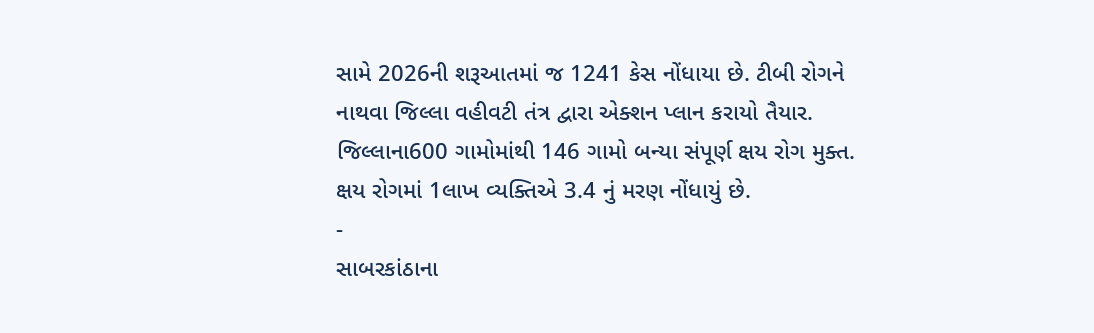સામે 2026ની શરૂઆતમાં જ 1241 કેસ નોંધાયા છે. ટીબી રોગને નાથવા જિલ્લા વહીવટી તંત્ર દ્વારા એક્શન પ્લાન કરાયો તૈયાર. જિલ્લાના600 ગામોમાંથી 146 ગામો બન્યા સંપૂર્ણ ક્ષય રોગ મુક્ત. ક્ષય રોગમાં 1લાખ વ્યક્તિએ 3.4 નું મરણ નોંધાયું છે.
-
સાબરકાંઠાના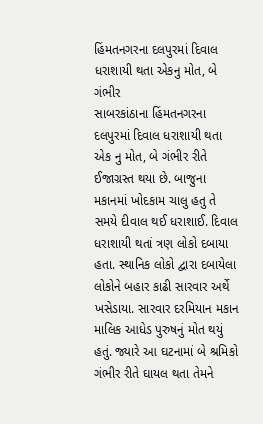હિંમતનગરના દલપુરમાં દિવાલ ધરાશાયી થતા એકનુ મોત, બે ગંભીર
સાબરકાંઠાના હિંમતનગરના દલપુરમાં દિવાલ ધરાશાયી થતા એક નુ મોત, બે ગંભીર રીતે ઈજાગ્રસ્ત થયા છે. બાજુના મકાનમાં ખોદકામ ચાલુ હતુ તે સમયે દીવાલ થઈ ધરાશાઈ. દિવાલ ધરાશાયી થતાં ત્રણ લોકો દબાયા હતા. સ્થાનિક લોકો દ્વારા દબાયેલા લોકોને બહાર કાઢી સારવાર અર્થે ખસેડાયા. સારવાર દરમિયાન મકાન માલિક આધેડ પુરુષનું મોત થયું હતું. જ્યારે આ ઘટનામાં બે શ્રમિકો ગંભીર રીતે ઘાયલ થતા તેમને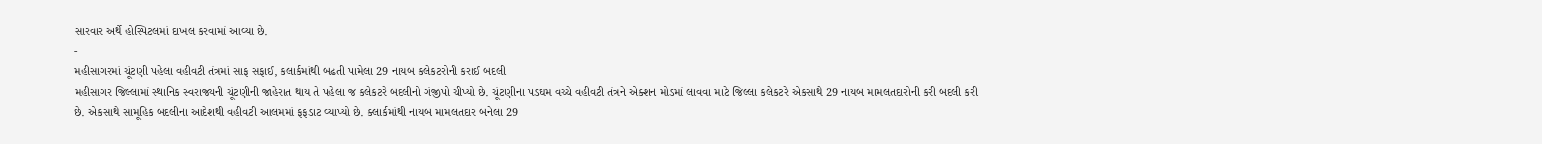સારવાર અર્થે હોસ્પિટલમાં દાખલ કરવામાં આવ્યા છે.
-
મહીસાગરમાં ચૂંટણી પહેલા વહીવટી તંત્રમાં સાફ સફાઈ, કલાર્કમાંથી બઢતી પામેલા 29 નાયબ કલેકટરોની કરાઈ બદલી
મહીસાગર જિલ્લામાં સ્થાનિક સ્વરાજ્યની ચૂંટણીની જાહેરાત થાય તે પહેલા જ કલેકટરે બદલીનો ગંજીપો ચીપ્યો છે. ચૂંટણીના પડઘમ વચ્ચે વહીવટી તંત્રને એક્શન મોડમાં લાવવા માટે જિલ્લા કલેકટરે એકસાથે 29 નાયબ મામલતદારોની કરી બદલી કરી છે. એકસાથે સામૂહિક બદલીના આદેશથી વહીવટી આલમમાં ફફડાટ વ્યાપ્યો છે. ક્લાર્કમાંથી નાયબ મામલતદાર બનેલા 29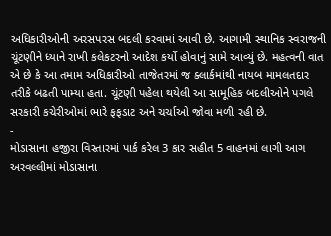અધિકારીઓની અરસપરસ બદલી કરવામાં આવી છે. આગામી સ્થાનિક સ્વરાજની ચૂંટણીને ધ્યાને રાખી કલેકટરનો આદેશ કર્યો હોવાનું સામે આવ્યું છે. મહત્વની વાત એ છે કે આ તમામ અધિકારીઓ તાજેતરમાં જ ક્લાર્કમાંથી નાયબ મામલતદાર તરીકે બઢતી પામ્યા હતા. ચૂંટણી પહેલા થયેલી આ સામૂહિક બદલીઓને પગલે સરકારી કચેરીઓમાં ભારે ફફડાટ અને ચર્ચાઓ જોવા મળી રહી છે.
-
મોડાસાના હજીરા વિસ્તારમાં પાર્ક કરેલ 3 કાર સહીત 5 વાહનમાં લાગી આગ
અરવલ્લીમાં મોડાસાના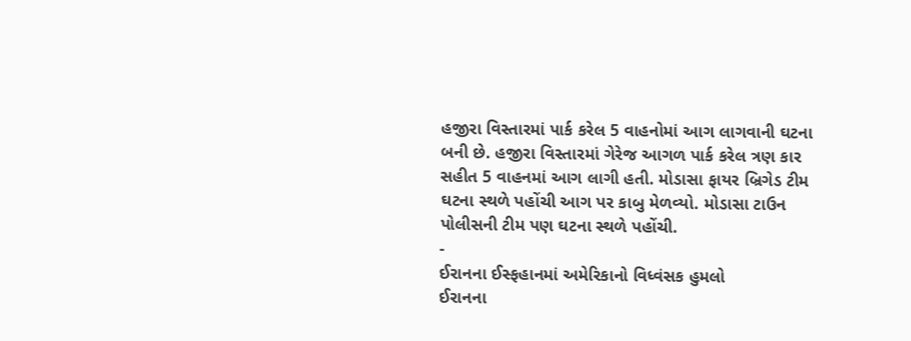હજીરા વિસ્તારમાં પાર્ક કરેલ 5 વાહનોમાં આગ લાગવાની ઘટના બની છે. હજીરા વિસ્તારમાં ગેરેજ આગળ પાર્ક કરેલ ત્રણ કાર સહીત 5 વાહનમાં આગ લાગી હતી. મોડાસા ફાયર બ્રિગેડ ટીમ ઘટના સ્થળે પહોંચી આગ પર કાબુ મેળવ્યો. મોડાસા ટાઉન પોલીસની ટીમ પણ ઘટના સ્થળે પહોંચી.
-
ઈરાનના ઈસ્ફહાનમાં અમેરિકાનો વિધ્વંસક હુમલો
ઈરાનના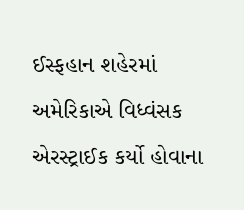ઈસ્ફહાન શહેરમાં અમેરિકાએ વિધ્વંસક એરસ્ટ્રાઈક કર્યો હોવાના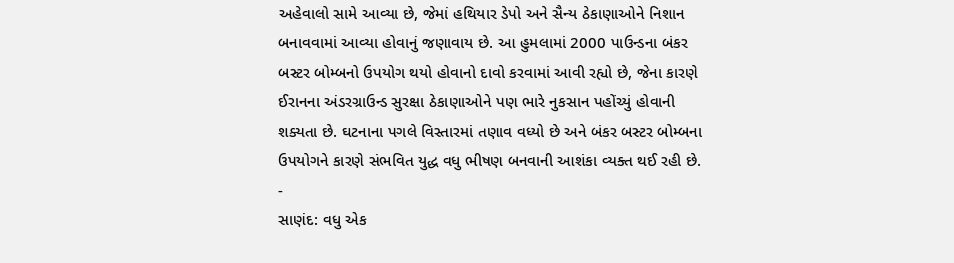અહેવાલો સામે આવ્યા છે, જેમાં હથિયાર ડેપો અને સૈન્ય ઠેકાણાઓને નિશાન બનાવવામાં આવ્યા હોવાનું જણાવાય છે. આ હુમલામાં 2000 પાઉન્ડના બંકર બસ્ટર બોમ્બનો ઉપયોગ થયો હોવાનો દાવો કરવામાં આવી રહ્યો છે, જેના કારણે ઈરાનના અંડરગ્રાઉન્ડ સુરક્ષા ઠેકાણાઓને પણ ભારે નુકસાન પહોંચ્યું હોવાની શક્યતા છે. ઘટનાના પગલે વિસ્તારમાં તણાવ વધ્યો છે અને બંકર બસ્ટર બોમ્બના ઉપયોગને કારણે સંભવિત યુદ્ધ વધુ ભીષણ બનવાની આશંકા વ્યક્ત થઈ રહી છે.
-
સાણંદ: વધુ એક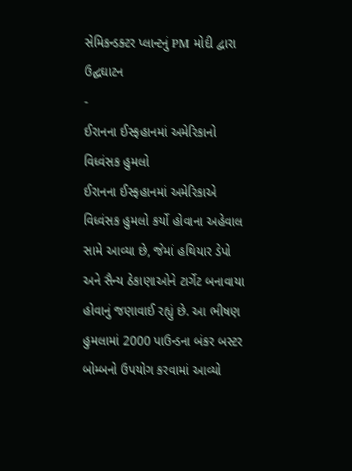સેમિકન્ડક્ટર પ્લાન્ટનું PM મોદી દ્વારા ઉદ્ઘઘાટન
-
ઈરાનના ઈસ્ફહાનમાં અમેરિકાનો વિધ્વંસક હુમલો
ઈરાનના ઈસ્ફહાનમાં અમેરિકાએ વિધ્વંસક હુમલો કર્યો હોવાના અહેવાલ સામે આવ્યા છે, જેમાં હથિયાર ડેપો અને સૈન્ય ઠેકાણાઓને ટાર્ગેટ બનાવાયા હોવાનું જણાવાઈ રહ્યું છે. આ ભીષણ હુમલામાં 2000 પાઉન્ડના બંકર બસ્ટર બોમ્બનો ઉપયોગ કરવામાં આવ્યો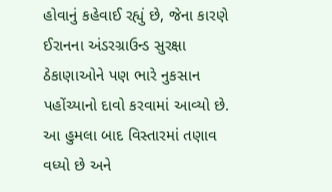હોવાનું કહેવાઈ રહ્યું છે, જેના કારણે ઈરાનના અંડરગ્રાઉન્ડ સુરક્ષા ઠેકાણાઓને પણ ભારે નુકસાન પહોંચ્યાનો દાવો કરવામાં આવ્યો છે. આ હુમલા બાદ વિસ્તારમાં તણાવ વધ્યો છે અને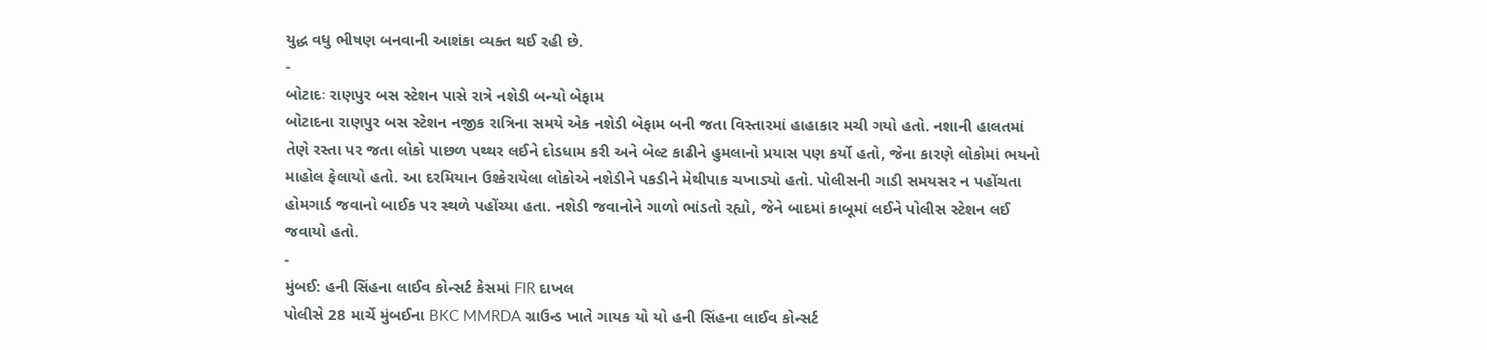યુદ્ધ વધુ ભીષણ બનવાની આશંકા વ્યક્ત થઈ રહી છે.
-
બોટાદઃ રાણપુર બસ સ્ટેશન પાસે રાત્રે નશેડી બન્યો બેફામ
બોટાદના રાણપુર બસ સ્ટેશન નજીક રાત્રિના સમયે એક નશેડી બેફામ બની જતા વિસ્તારમાં હાહાકાર મચી ગયો હતો. નશાની હાલતમાં તેણે રસ્તા પર જતા લોકો પાછળ પથ્થર લઈને દોડધામ કરી અને બેલ્ટ કાઢીને હુમલાનો પ્રયાસ પણ કર્યો હતો, જેના કારણે લોકોમાં ભયનો માહોલ ફેલાયો હતો. આ દરમિયાન ઉશ્કેરાયેલા લોકોએ નશેડીને પકડીને મેથીપાક ચખાડ્યો હતો. પોલીસની ગાડી સમયસર ન પહોંચતા હોમગાર્ડ જવાનો બાઈક પર સ્થળે પહોંચ્યા હતા. નશેડી જવાનોને ગાળો ભાંડતો રહ્યો, જેને બાદમાં કાબૂમાં લઈને પોલીસ સ્ટેશન લઈ જવાયો હતો.
-
મુંબઈ: હની સિંહના લાઈવ કોન્સર્ટ કેસમાં FIR દાખલ
પોલીસે 28 માર્ચે મુંબઈના BKC MMRDA ગ્રાઉન્ડ ખાતે ગાયક યો યો હની સિંહના લાઈવ કોન્સર્ટ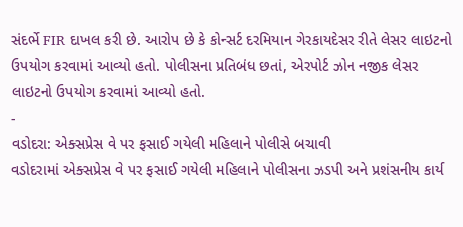સંદર્ભે FIR દાખલ કરી છે. આરોપ છે કે કોન્સર્ટ દરમિયાન ગેરકાયદેસર રીતે લેસર લાઇટનો ઉપયોગ કરવામાં આવ્યો હતો. પોલીસના પ્રતિબંધ છતાં, એરપોર્ટ ઝોન નજીક લેસર લાઇટનો ઉપયોગ કરવામાં આવ્યો હતો.
-
વડોદરા: એક્સપ્રેસ વે પર ફસાઈ ગયેલી મહિલાને પોલીસે બચાવી
વડોદરામાં એક્સપ્રેસ વે પર ફસાઈ ગયેલી મહિલાને પોલીસના ઝડપી અને પ્રશંસનીય કાર્ય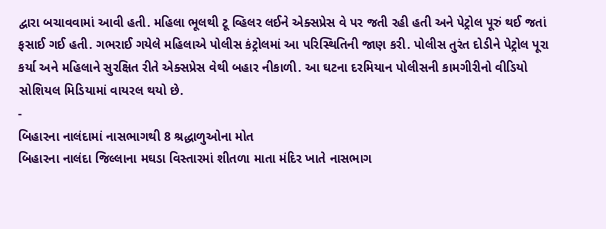દ્વારા બચાવવામાં આવી હતી. મહિલા ભૂલથી ટૂ વ્હિલર લઈને એક્સપ્રેસ વે પર જતી રહી હતી અને પેટ્રોલ પૂરું થઈ જતાં ફસાઈ ગઈ હતી. ગભરાઈ ગયેલે મહિલાએ પોલીસ કંટ્રોલમાં આ પરિસ્થિતિની જાણ કરી. પોલીસ તુરંત દોડીને પેટ્રોલ પૂરા કર્યા અને મહિલાને સુરક્ષિત રીતે એક્સપ્રેસ વેથી બહાર નીકાળી. આ ઘટના દરમિયાન પોલીસની કામગીરીનો વીડિયો સોશિયલ મિડિયામાં વાયરલ થયો છે.
-
બિહારના નાલંદામાં નાસભાગથી 8 શ્રદ્ધાળુઓના મોત
બિહારના નાલંદા જિલ્લાના મઘડા વિસ્તારમાં શીતળા માતા મંદિર ખાતે નાસભાગ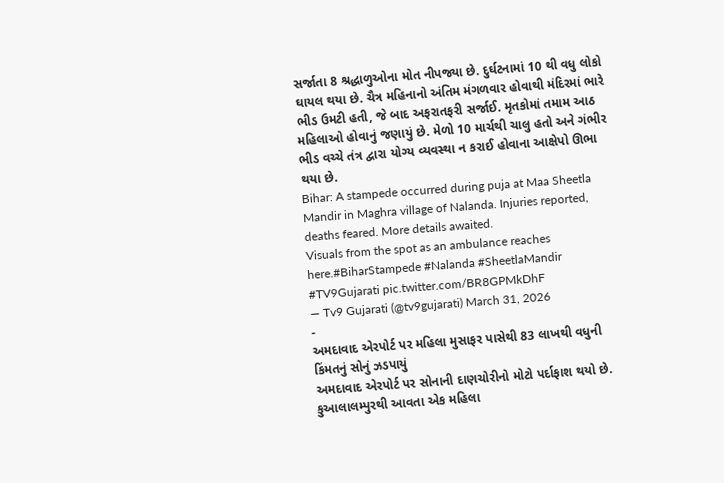સર્જાતા 8 શ્રદ્ધાળુઓના મોત નીપજ્યા છે. દુર્ઘટનામાં 10 થી વધુ લોકો ઘાયલ થયા છે. ચૈત્ર મહિનાનો અંતિમ મંગળવાર હોવાથી મંદિરમાં ભારે ભીડ ઉમટી હતી, જે બાદ અફરાતફરી સર્જાઈ. મૃતકોમાં તમામ આઠ મહિલાઓ હોવાનું જણાયું છે. મેળો 10 માર્ચથી ચાલુ હતો અને ગંભીર ભીડ વચ્ચે તંત્ર દ્વારા યોગ્ય વ્યવસ્થા ન કરાઈ હોવાના આક્ષેપો ઊભા થયા છે.
Bihar: A stampede occurred during puja at Maa Sheetla Mandir in Maghra village of Nalanda. Injuries reported, deaths feared. More details awaited.
Visuals from the spot as an ambulance reaches here.#BiharStampede #Nalanda #SheetlaMandir #TV9Gujarati pic.twitter.com/BR8GPMkDhF
— Tv9 Gujarati (@tv9gujarati) March 31, 2026
-
અમદાવાદ એરપોર્ટ પર મહિલા મુસાફર પાસેથી 83 લાખથી વધુની કિંમતનું સોનું ઝડપાયું
અમદાવાદ એરપોર્ટ પર સોનાની દાણચોરીનો મોટો પર્દાફાશ થયો છે. કુઆલાલમ્પુરથી આવતા એક મહિલા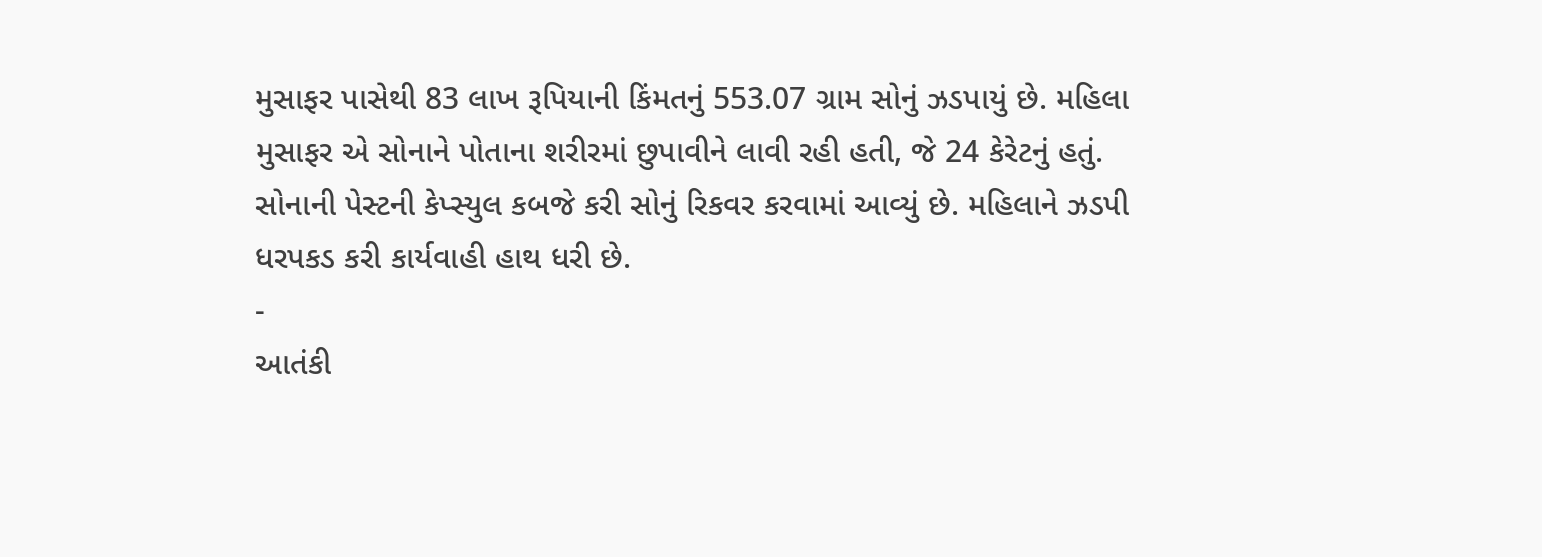મુસાફર પાસેથી 83 લાખ રૂપિયાની કિંમતનું 553.07 ગ્રામ સોનું ઝડપાયું છે. મહિલા મુસાફર એ સોનાને પોતાના શરીરમાં છુપાવીને લાવી રહી હતી, જે 24 કેરેટનું હતું. સોનાની પેસ્ટની કેપ્સ્યુલ કબજે કરી સોનું રિકવર કરવામાં આવ્યું છે. મહિલાને ઝડપી ધરપકડ કરી કાર્યવાહી હાથ ધરી છે.
-
આતંકી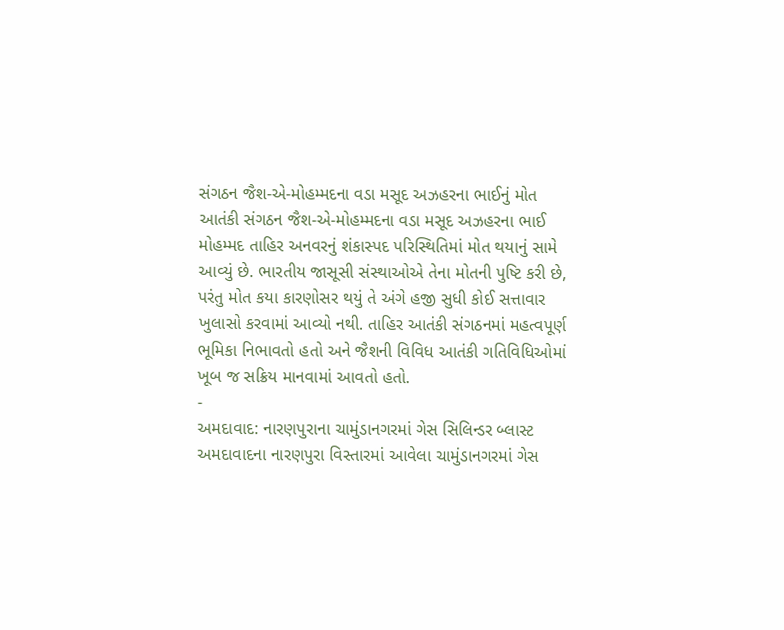સંગઠન જૈશ-એ-મોહમ્મદના વડા મસૂદ અઝહરના ભાઈનું મોત
આતંકી સંગઠન જૈશ-એ-મોહમ્મદના વડા મસૂદ અઝહરના ભાઈ મોહમ્મદ તાહિર અનવરનું શંકાસ્પદ પરિસ્થિતિમાં મોત થયાનું સામે આવ્યું છે. ભારતીય જાસૂસી સંસ્થાઓએ તેના મોતની પુષ્ટિ કરી છે, પરંતુ મોત કયા કારણોસર થયું તે અંગે હજી સુધી કોઈ સત્તાવાર ખુલાસો કરવામાં આવ્યો નથી. તાહિર આતંકી સંગઠનમાં મહત્વપૂર્ણ ભૂમિકા નિભાવતો હતો અને જૈશની વિવિધ આતંકી ગતિવિધિઓમાં ખૂબ જ સક્રિય માનવામાં આવતો હતો.
-
અમદાવાદ: નારણપુરાના ચામુંડાનગરમાં ગેસ સિલિન્ડર બ્લાસ્ટ
અમદાવાદના નારણપુરા વિસ્તારમાં આવેલા ચામુંડાનગરમાં ગેસ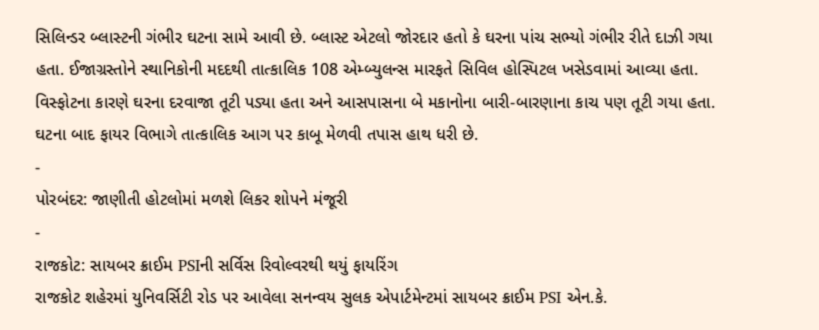સિલિન્ડર બ્લાસ્ટની ગંભીર ઘટના સામે આવી છે. બ્લાસ્ટ એટલો જોરદાર હતો કે ઘરના પાંચ સભ્યો ગંભીર રીતે દાઝી ગયા હતા. ઈજાગ્રસ્તોને સ્થાનિકોની મદદથી તાત્કાલિક 108 એમ્બ્યુલન્સ મારફતે સિવિલ હોસ્પિટલ ખસેડવામાં આવ્યા હતા. વિસ્ફોટના કારણે ઘરના દરવાજા તૂટી પડ્યા હતા અને આસપાસના બે મકાનોના બારી-બારણાના કાચ પણ તૂટી ગયા હતા. ઘટના બાદ ફાયર વિભાગે તાત્કાલિક આગ પર કાબૂ મેળવી તપાસ હાથ ધરી છે.
-
પોરબંદર: જાણીતી હોટલોમાં મળશે લિકર શોપને મંજૂરી
-
રાજકોટ: સાયબર ક્રાઈમ PSIની સર્વિસ રિવોલ્વરથી થયું ફાયરિંગ
રાજકોટ શહેરમાં યુનિવર્સિટી રોડ પર આવેલા સનન્વય સુલક એપાર્ટમેન્ટમાં સાયબર ક્રાઈમ PSI એન.કે.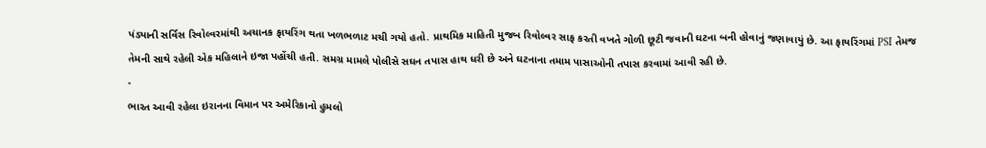પંડ્યાની સર્વિસ રિવોલ્વરમાંથી અચાનક ફાયરિંગ થતા ખળભળાટ મચી ગયો હતો. પ્રાથમિક માહિતી મુજબ રિવોલ્વર સાફ કરતી વખતે ગોળી છૂટી જવાની ઘટના બની હોવાનું જણાવાયું છે. આ ફાયરિંગમાં PSI તેમજ તેમની સાથે રહેલી એક મહિલાને ઇજા પહોંચી હતી. સમગ્ર મામલે પોલીસે સઘન તપાસ હાથ ધરી છે અને ઘટનાના તમામ પાસાઓની તપાસ કરવામાં આવી રહી છે.
-
ભારત આવી રહેલા ઇરાનના વિમાન પર અમેરિકાનો હુમલો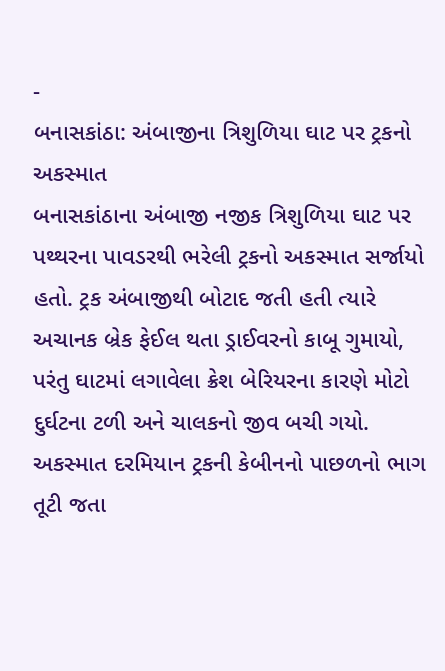-
બનાસકાંઠા: અંબાજીના ત્રિશુળિયા ઘાટ પર ટ્રકનો અકસ્માત
બનાસકાંઠાના અંબાજી નજીક ત્રિશુળિયા ઘાટ પર પથ્થરના પાવડરથી ભરેલી ટ્રકનો અકસ્માત સર્જાયો હતો. ટ્રક અંબાજીથી બોટાદ જતી હતી ત્યારે અચાનક બ્રેક ફેઈલ થતા ડ્રાઈવરનો કાબૂ ગુમાયો, પરંતુ ઘાટમાં લગાવેલા ક્રેશ બેરિયરના કારણે મોટો દુર્ઘટના ટળી અને ચાલકનો જીવ બચી ગયો. અકસ્માત દરમિયાન ટ્રકની કેબીનનો પાછળનો ભાગ તૂટી જતા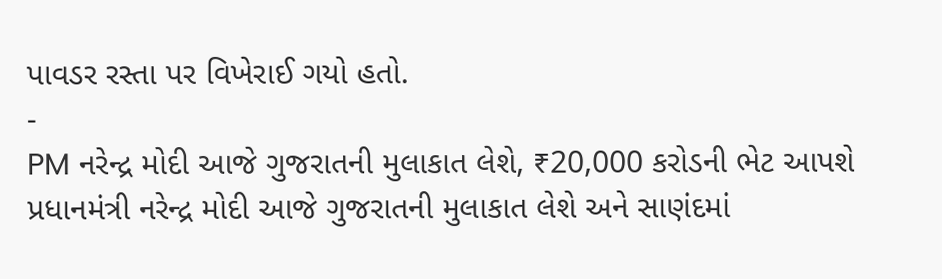પાવડર રસ્તા પર વિખેરાઈ ગયો હતો.
-
PM નરેન્દ્ર મોદી આજે ગુજરાતની મુલાકાત લેશે, ₹20,000 કરોડની ભેટ આપશે
પ્રધાનમંત્રી નરેન્દ્ર મોદી આજે ગુજરાતની મુલાકાત લેશે અને સાણંદમાં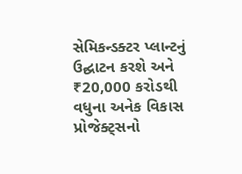સેમિકન્ડક્ટર પ્લાન્ટનું ઉદ્ઘાટન કરશે અને ₹20,000 કરોડથી વધુના અનેક વિકાસ પ્રોજેક્ટ્સનો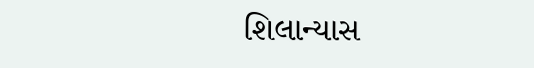શિલાન્યાસ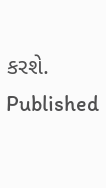કરશે.
Published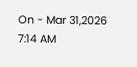On - Mar 31,2026 7:14 AM